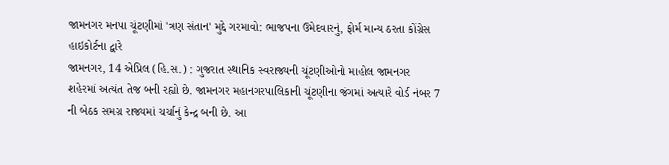જામનગર મનપા ચૂંટણીમાં 'ત્રણ સંતાન' મુદ્દે ગરમાવો: ભાજપના ઉમેદવારનું, ફોર્મ માન્ય ઠરતા કોંગ્રેસ હાઇકોર્ટના દ્વારે
જામનગર, 14 એપ્રિલ (હિ.સ.) : ગુજરાત સ્થાનિક સ્વરાજ્યની ચૂંટણીઓનો માહોલ જામનગર શહેરમાં અત્યંત તેજ બની રહ્યો છે. જામનગર મહાનગરપાલિકાની ચૂંટણીના જંગમાં અત્યારે વોર્ડ નંબર 7 ની બેઠક સમગ્ર રાજ્યમાં ચર્ચાનું કેન્દ્ર બની છે. આ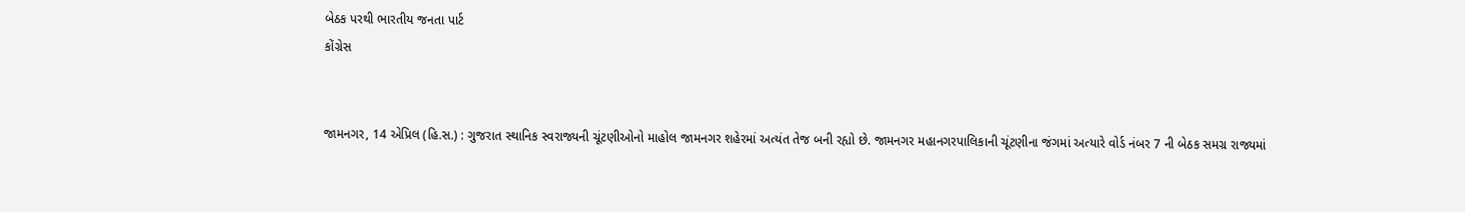બેઠક પરથી ભારતીય જનતા પાર્ટ
કોંગ્રેસ


જામનગર, 14 એપ્રિલ (હિ.સ.) : ગુજરાત સ્થાનિક સ્વરાજ્યની ચૂંટણીઓનો માહોલ જામનગર શહેરમાં અત્યંત તેજ બની રહ્યો છે. જામનગર મહાનગરપાલિકાની ચૂંટણીના જંગમાં અત્યારે વોર્ડ નંબર 7 ની બેઠક સમગ્ર રાજ્યમાં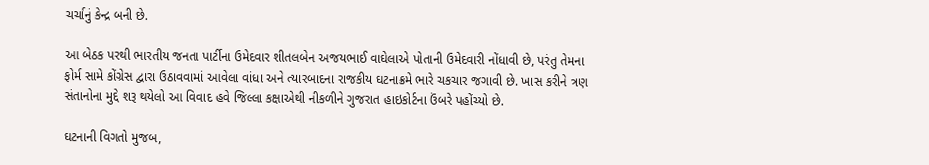ચર્ચાનું કેન્દ્ર બની છે.

આ બેઠક પરથી ભારતીય જનતા પાર્ટીના ઉમેદવાર શીતલબેન અજયભાઈ વાઘેલાએ પોતાની ઉમેદવારી નોંધાવી છે, પરંતુ તેમના ફોર્મ સામે કોંગ્રેસ દ્વારા ઉઠાવવામાં આવેલા વાંધા અને ત્યારબાદના રાજકીય ઘટનાક્રમે ભારે ચકચાર જગાવી છે. ખાસ કરીને ત્રણ સંતાનોના મુદ્દે શરૂ થયેલો આ વિવાદ હવે જિલ્લા કક્ષાએથી નીકળીને ગુજરાત હાઇકોર્ટના ઉંબરે પહોંચ્યો છે.

ઘટનાની વિગતો મુજબ,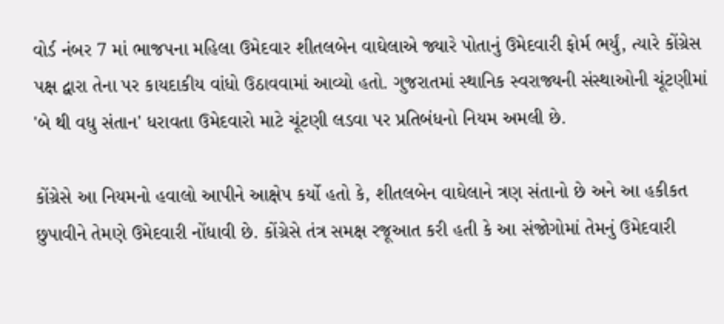વોર્ડ નંબર 7 માં ભાજપના મહિલા ઉમેદવાર શીતલબેન વાઘેલાએ જ્યારે પોતાનું ઉમેદવારી ફોર્મ ભર્યું, ત્યારે કોંગ્રેસ પક્ષ દ્વારા તેના પર કાયદાકીય વાંધો ઉઠાવવામાં આવ્યો હતો. ગુજરાતમાં સ્થાનિક સ્વરાજ્યની સંસ્થાઓની ચૂંટણીમાં 'બે થી વધુ સંતાન' ધરાવતા ઉમેદવારો માટે ચૂંટણી લડવા પર પ્રતિબંધનો નિયમ અમલી છે.

કોંગ્રેસે આ નિયમનો હવાલો આપીને આક્ષેપ કર્યો હતો કે, શીતલબેન વાઘેલાને ત્રણ સંતાનો છે અને આ હકીકત છુપાવીને તેમણે ઉમેદવારી નોંધાવી છે. કોંગ્રેસે તંત્ર સમક્ષ રજૂઆત કરી હતી કે આ સંજોગોમાં તેમનું ઉમેદવારી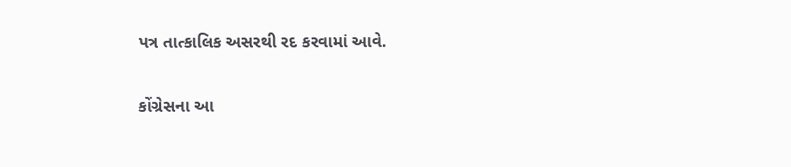પત્ર તાત્કાલિક અસરથી રદ કરવામાં આવે.

કોંગ્રેસના આ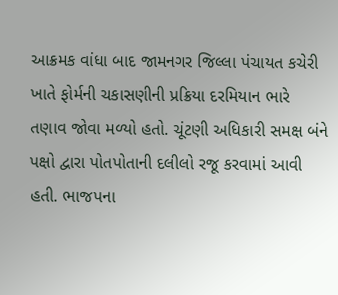આક્રમક વાંધા બાદ જામનગર જિલ્લા પંચાયત કચેરી ખાતે ફોર્મની ચકાસણીની પ્રક્રિયા દરમિયાન ભારે તણાવ જોવા મળ્યો હતો. ચૂંટણી અધિકારી સમક્ષ બંને પક્ષો દ્વારા પોતપોતાની દલીલો રજૂ કરવામાં આવી હતી. ભાજપના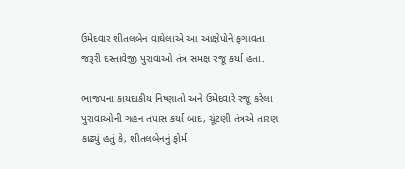ઉમેદવાર શીતલબેન વાઘેલાએ આ આક્ષેપોને ફગાવતા જરૂરી દસ્તાવેજી પુરાવાઓ તંત્ર સમક્ષ રજૂ કર્યા હતા.

ભાજપના કાયદાકીય નિષ્ણાતો અને ઉમેદવારે રજૂ કરેલા પુરાવાઓની ગહન તપાસ કર્યા બાદ, ચૂંટણી તંત્રએ તારણ કાઢ્યું હતું કે, શીતલબેનનું ફોર્મ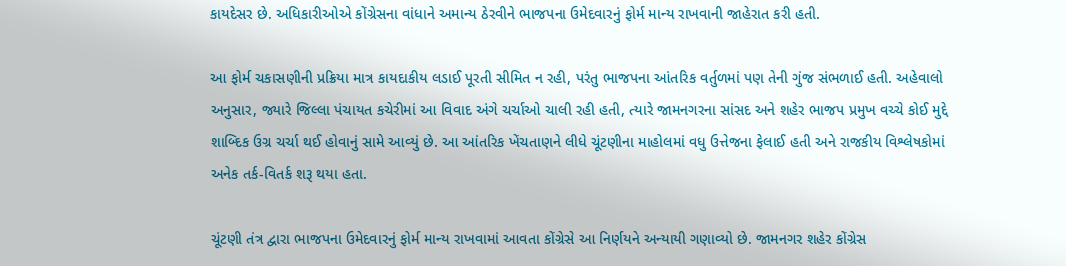કાયદેસર છે. અધિકારીઓએ કોંગ્રેસના વાંધાને અમાન્ય ઠેરવીને ભાજપના ઉમેદવારનું ફોર્મ માન્ય રાખવાની જાહેરાત કરી હતી.

આ ફોર્મ ચકાસણીની પ્રક્રિયા માત્ર કાયદાકીય લડાઈ પૂરતી સીમિત ન રહી, પરંતુ ભાજપના આંતરિક વર્તુળમાં પણ તેની ગુંજ સંભળાઈ હતી. અહેવાલો અનુસાર, જ્યારે જિલ્લા પંચાયત કચેરીમાં આ વિવાદ અંગે ચર્ચાઓ ચાલી રહી હતી, ત્યારે જામનગરના સાંસદ અને શહેર ભાજપ પ્રમુખ વચ્ચે કોઈ મુદ્દે શાબ્દિક ઉગ્ર ચર્ચા થઈ હોવાનું સામે આવ્યું છે. આ આંતરિક ખેંચતાણને લીધે ચૂંટણીના માહોલમાં વધુ ઉત્તેજના ફેલાઈ હતી અને રાજકીય વિશ્લેષકોમાં અનેક તર્ક-વિતર્ક શરૂ થયા હતા.

ચૂંટણી તંત્ર દ્વારા ભાજપના ઉમેદવારનું ફોર્મ માન્ય રાખવામાં આવતા કોંગ્રેસે આ નિર્ણયને અન્યાયી ગણાવ્યો છે. જામનગર શહેર કોંગ્રેસ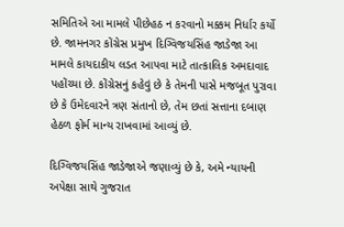સમિતિએ આ મામલે પીછેહઠ ન કરવાનો મક્કમ નિર્ધાર કર્યો છે. જામનગર કોંગ્રેસ પ્રમુખ દિગ્વિજયસિંહ જાડેજા આ મામલે કાયદાકીય લડત આપવા માટે તાત્કાલિક અમદાવાદ પહોંચ્યા છે. કોંગ્રેસનું કહેવું છે કે તેમની પાસે મજબૂત પુરાવા છે કે ઉમેદવારને ત્રણ સંતાનો છે, તેમ છતાં સત્તાના દબાણ હેઠળ ફોર્મ માન્ય રાખવામાં આવ્યું છે.

દિગ્વિજયસિંહ જાડેજાએ જણાવ્યું છે કે, અમે ન્યાયની અપેક્ષા સાથે ગુજરાત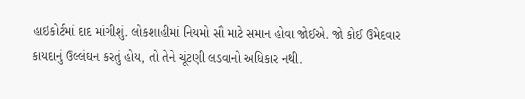હાઇકોર્ટમાં દાદ માંગીશું. લોકશાહીમાં નિયમો સૌ માટે સમાન હોવા જોઈએ. જો કોઈ ઉમેદવાર કાયદાનું ઉલ્લંઘન કરતું હોય, તો તેને ચૂંટણી લડવાનો અધિકાર નથી.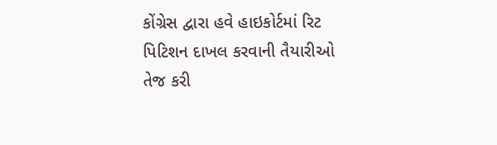કોંગ્રેસ દ્વારા હવે હાઇકોર્ટમાં રિટ પિટિશન દાખલ કરવાની તૈયારીઓ તેજ કરી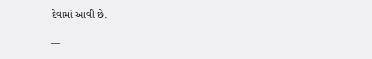દેવામાં આવી છે.

---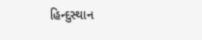હિન્દુસ્થાન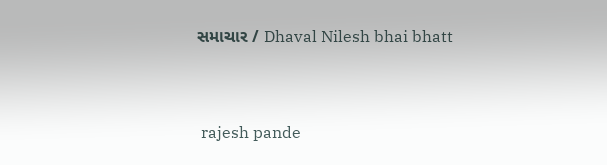સમાચાર / Dhaval Nilesh bhai bhatt


 rajesh pande